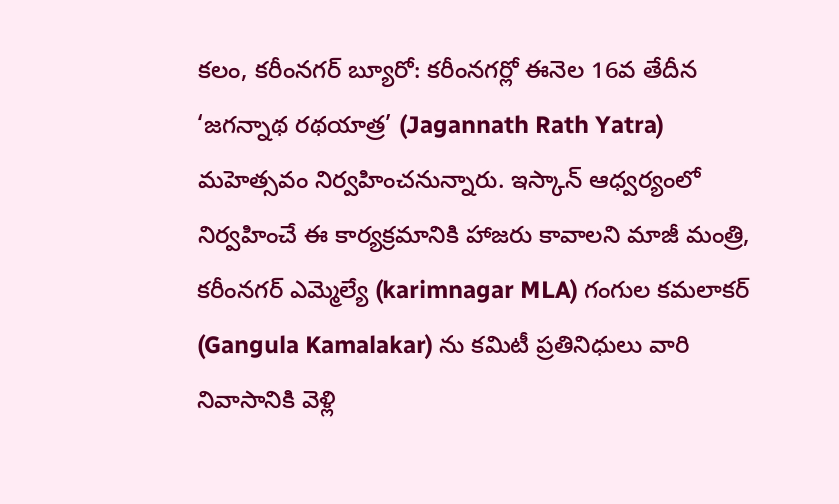కలం, కరీంనగర్ బ్యూరో: కరీంనగర్లో ఈనెల 16వ తేదీన ‘జగన్నాథ రథయాత్ర’ (Jagannath Rath Yatra) మహెత్సవం నిర్వహించనున్నారు. ఇస్కాన్ ఆధ్వర్యంలో నిర్వహించే ఈ కార్యక్రమానికి హాజరు కావాలని మాజీ మంత్రి, కరీంనగర్ ఎమ్మెల్యే (karimnagar MLA) గంగుల కమలాకర్ (Gangula Kamalakar) ను కమిటీ ప్రతినిధులు వారి నివాసానికి వెళ్లి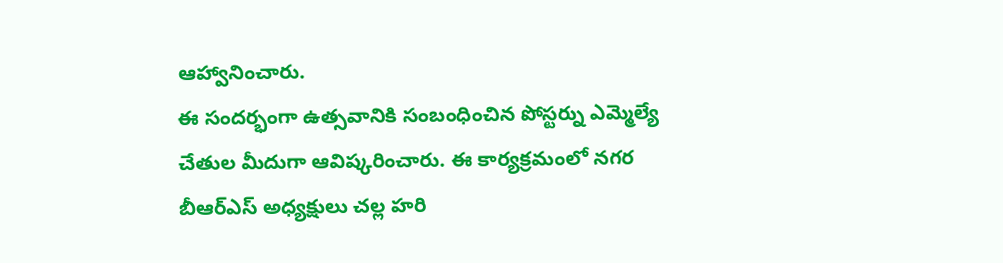ఆహ్వానించారు.
ఈ సందర్భంగా ఉత్సవానికి సంబంధించిన పోస్టర్ను ఎమ్మెల్యే చేతుల మీదుగా ఆవిష్కరించారు. ఈ కార్యక్రమంలో నగర బీఆర్ఎస్ అధ్యక్షులు చల్ల హరి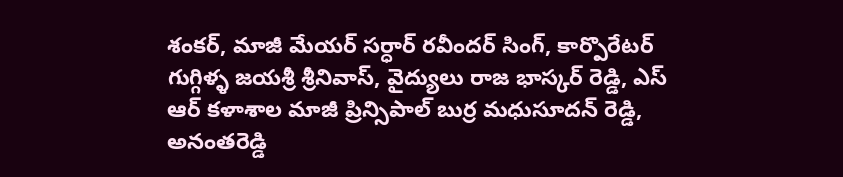శంకర్, మాజీ మేయర్ సర్ధార్ రవీందర్ సింగ్, కార్పొరేటర్ గుగ్గిళ్ళ జయశ్రీ శ్రీనివాస్, వైద్యులు రాజ భాస్కర్ రెడ్డి, ఎస్ ఆర్ కళాశాల మాజీ ప్రిన్సిపాల్ బుర్ర మధుసూదన్ రెడ్డి, అనంతరెడ్డి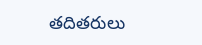తదితరులు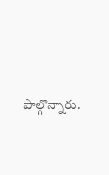పాల్గొన్నారు.